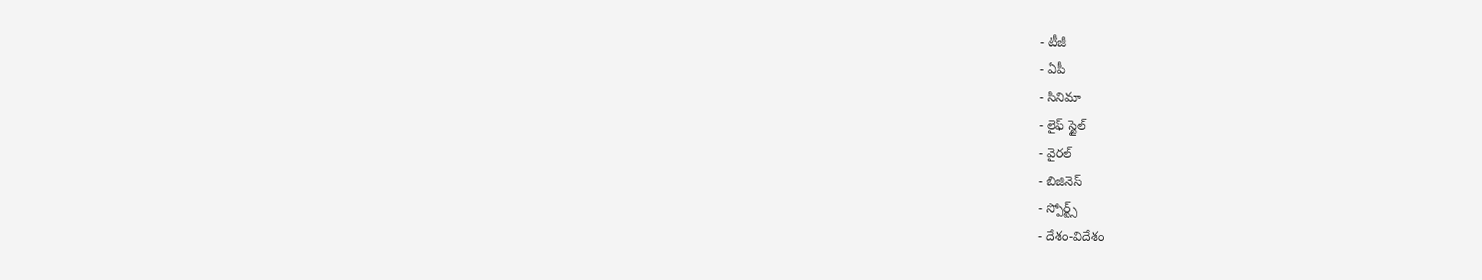- టీజీ
- ఏపీ
- సినిమా
- లైఫ్ స్టైల్
- వైరల్
- బిజినెస్
- స్పోర్ట్స్
- దేశం-విదేశం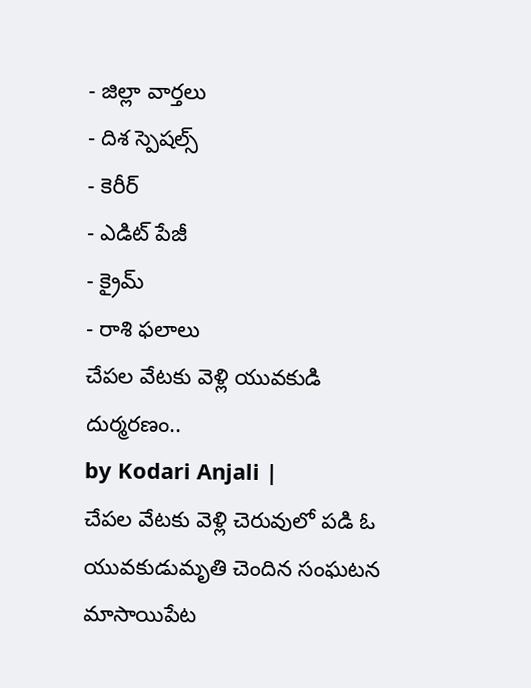- జిల్లా వార్తలు
- దిశ స్పెషల్స్
- కెరీర్
- ఎడిట్ పేజీ
- క్రైమ్
- రాశి ఫలాలు
చేపల వేటకు వెళ్లి యువకుడి దుర్మరణం..
by Kodari Anjali |
చేపల వేటకు వెళ్లి చెరువులో పడి ఓ యువకుడుమృతి చెందిన సంఘటన మాసాయిపేట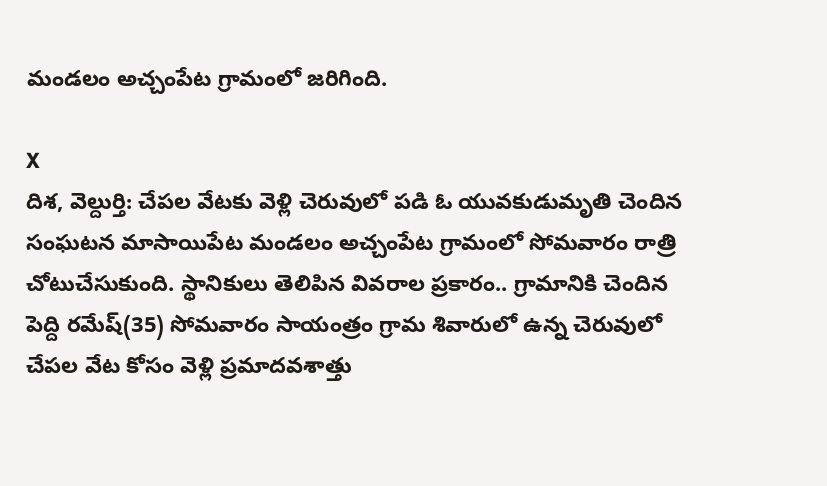మండలం అచ్చంపేట గ్రామంలో జరిగింది.

X
దిశ, వెల్దుర్తి: చేపల వేటకు వెళ్లి చెరువులో పడి ఓ యువకుడుమృతి చెందిన సంఘటన మాసాయిపేట మండలం అచ్చంపేట గ్రామంలో సోమవారం రాత్రి చోటుచేసుకుంది. స్థానికులు తెలిపిన వివరాల ప్రకారం.. గ్రామానికి చెందిన పెద్ది రమేష్(35) సోమవారం సాయంత్రం గ్రామ శివారులో ఉన్న చెరువులో చేపల వేట కోసం వెళ్లి ప్రమాదవశాత్తు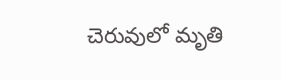చెరువులో మృతి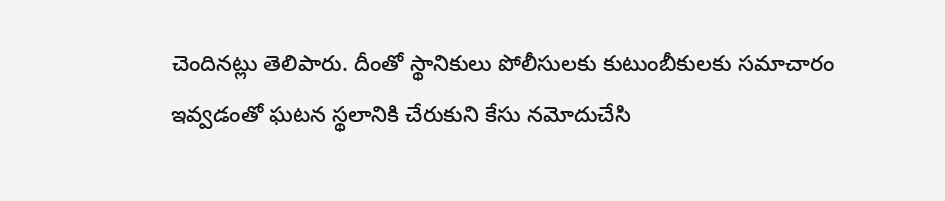చెందినట్లు తెలిపారు. దీంతో స్థానికులు పోలీసులకు కుటుంబీకులకు సమాచారం ఇవ్వడంతో ఘటన స్థలానికి చేరుకుని కేసు నమోదుచేసి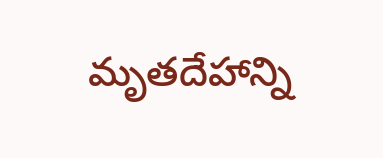మృతదేహాన్ని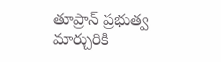తూప్రాన్ ప్రభుత్వ మార్చురికి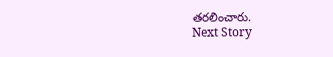తరలించారు.
Next Story